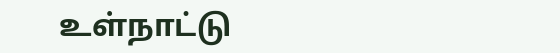உள்நாட்டு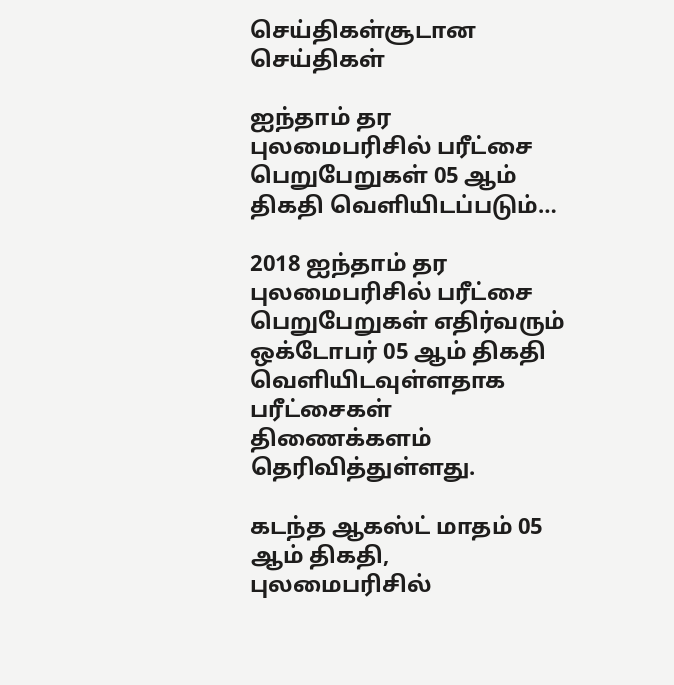செய்திகள்சூடான செய்திகள்

ஐந்தாம் தர புலமைபரிசில் பரீட்சை பெறுபேறுகள் 05 ஆம் திகதி வெளியிடப்படும்…

2018 ஐந்தாம் தர புலமைபரிசில் பரீட்சை பெறுபேறுகள் எதிர்வரும் ஒக்டோபர் 05 ஆம் திகதி வெளியிடவுள்ளதாக பரீட்சைகள் திணைக்களம் தெரிவித்துள்ளது.

கடந்த ஆகஸ்ட் மாதம் 05 ஆம் திகதி, புலமைபரிசில்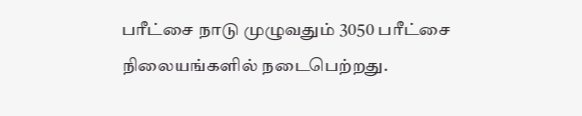பரீட்சை நாடு முழுவதும் 3050 பரீட்சை நிலையங்களில் நடைபெற்றது.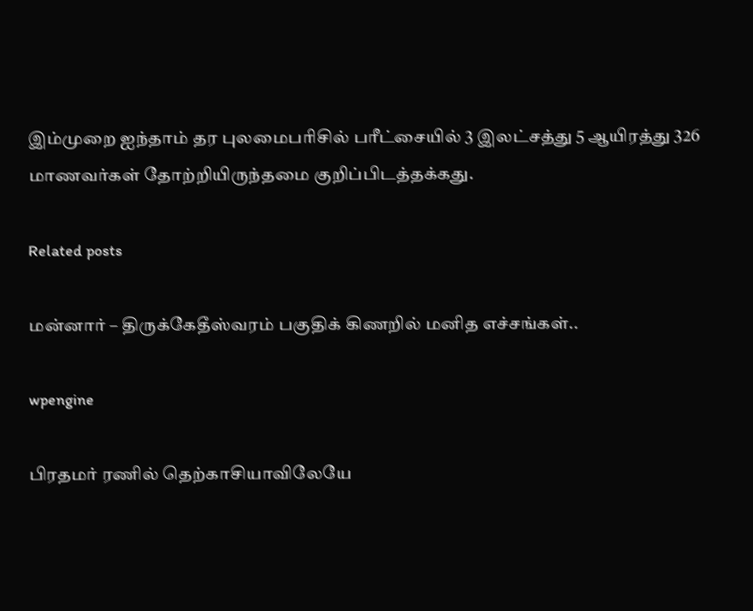இம்முறை ஐந்தாம் தர புலமைபரிசில் பரீட்சையில் 3 இலட்சத்து 5 ஆயிரத்து 326 மாணவர்கள் தோற்றியிருந்தமை குறிப்பிடத்தக்கது.

Related posts

மன்னார் – திருக்கேதீஸ்வரம் பகுதிக் கிணறில் மனித எச்சங்கள்..

wpengine

பிரதமர் ரணில் தெற்காசியாவிலேயே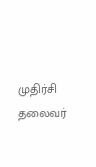முதிர்சி தலைவர்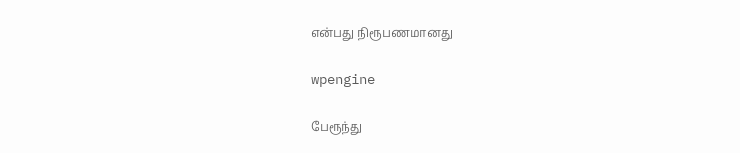என்பது நிரூபணமானது

wpengine

பேரூந்து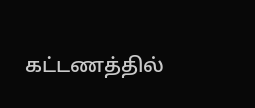கட்டணத்தில்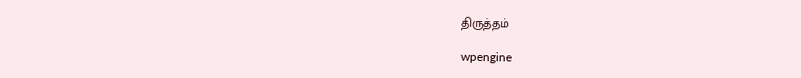திருத்தம்

wpengine